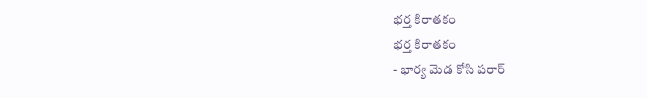భర్త కిరాతకం
భర్త కిరాతకం
- భార్య మెడ కోసి పరార్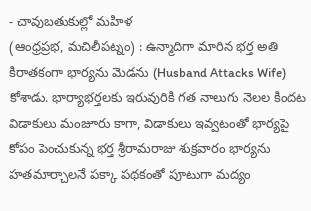- చావుబతుకుల్లో మహిళ
(ఆంధ్రప్రభ, మచిలీపట్నం) : ఉన్మాదిగా మారిన భర్త అతి కిరాతకంగా భార్యను మెడను (Husband Attacks Wife) కోశాడు. భార్యాభర్తలకు ఇరువురికి గత నాలుగు నెలల కిందట విడాకులు మంజూరు కాగా, విడాకులు ఇవ్వటంతో భార్యపై కోపం పెంచుకున్న భర్త శ్రీరామరాజు శుక్రవారం భార్యను హతమార్చాలనే పక్కా పథకంతో పూటుగా మద్యం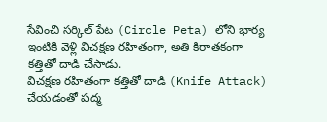సేవించి సర్కిల్ పేట (Circle Peta) లోని భార్య ఇంటికి వెళ్లి విచక్షణ రహితంగా, అతి కిరాతకంగా కత్తితో దాడి చేసాడు.
విచక్షణ రహితంగా కత్తితో దాడి (Knife Attack) చేయడంతో పద్మ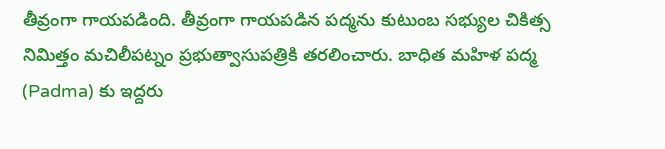తీవ్రంగా గాయపడింది. తీవ్రంగా గాయపడిన పద్మను కుటుంబ సభ్యుల చికిత్స నిమిత్తం మచిలీపట్నం ప్రభుత్వాసుపత్రికి తరలించారు. బాధిత మహిళ పద్మ (Padma) కు ఇద్దరు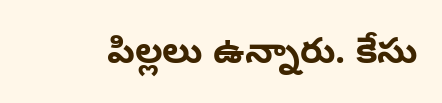పిల్లలు ఉన్నారు. కేసు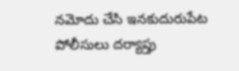నమోదు చేసి ఇనకుదురుపేట పోలీసులు దర్యాప్తు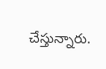చేస్తున్నారు.